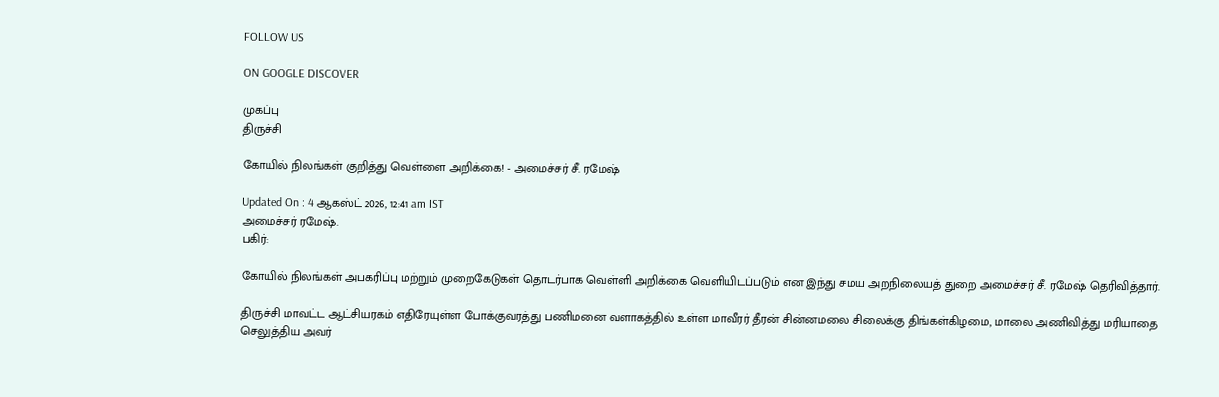FOLLOW US

ON GOOGLE DISCOVER

முகப்பு
திருச்சி

கோயில் நிலங்கள் குறித்து வெள்ளை அறிக்கை! - அமைச்சர் சீ. ரமேஷ்

Updated On : 4 ஆகஸ்ட் 2026, 12:41 am IST
அமைச்சர் ரமேஷ்.
பகிர்:

கோயில் நிலங்கள் அபகரிப்பு மற்றும் முறைகேடுகள் தொடர்பாக வெள்ளி அறிக்கை வெளியிடப்படும் என இந்து சமய அறநிலையத் துறை அமைச்சர் சீ. ரமேஷ் தெரிவித்தார்.

திருச்சி மாவட்ட ஆட்சியரகம் எதிரேயுள்ள போக்குவரத்து பணிமனை வளாகத்தில் உள்ள மாவீரர் தீரன் சின்னமலை சிலைக்கு திங்கள்கிழமை, மாலை அணிவித்து மரியாதை செலுத்திய அவர்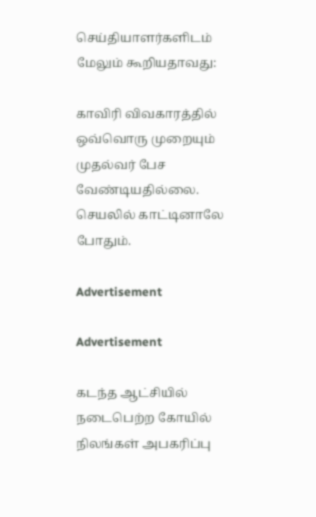செய்தியாளர்களிடம் மேலும் கூறியதாவது:

காவிரி விவகாரத்தில் ஒவ்வொரு முறையும் முதல்வர் பேச வேண்டியதில்லை. செயலில் காட்டினாலே போதும்.

Advertisement

Advertisement

கடந்த ஆட்சியில் நடைபெற்ற கோயில் நிலங்கள் அபகரிப்பு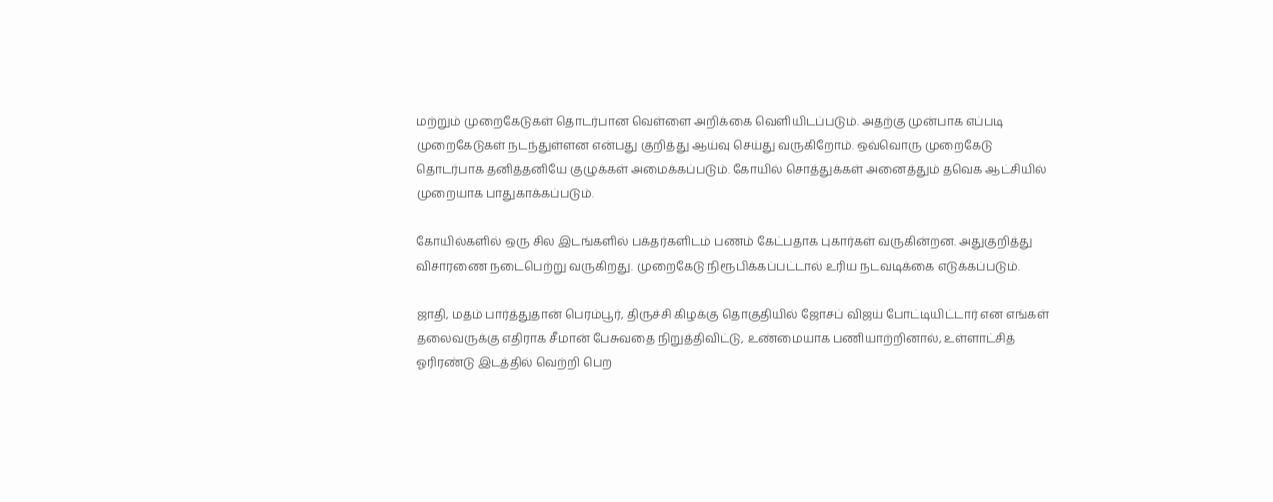மற்றும் முறைகேடுகள் தொடர்பான வெள்ளை அறிக்கை வெளியிடப்படும். அதற்கு முன்பாக எப்படி முறைகேடுகள் நடந்துள்ளன என்பது குறித்து ஆய்வு செய்து வருகிறோம். ஒவ்வொரு முறைகேடு தொடர்பாக தனித்தனியே குழுக்கள் அமைக்கப்படும். கோயில் சொத்துக்கள் அனைத்தும் தவெக ஆட்சியில் முறையாக பாதுகாக்கப்படும்.

கோயில்களில் ஒரு சில இடங்களில் பக்தர்களிடம் பணம் கேட்பதாக புகார்கள் வருகின்றன. அதுகுறித்து விசாரணை நடைபெற்று வருகிறது. முறைகேடு நிரூபிக்கப்பட்டால் உரிய நடவடிக்கை எடுக்கப்படும்.

ஜாதி, மதம் பார்த்துதான் பெரம்பூர், திருச்சி கிழக்கு தொகுதியில் ஜோசப் விஜய் போட்டியிட்டார் என எங்கள் தலைவருக்கு எதிராக சீமான் பேசுவதை நிறுத்திவிட்டு, உண்மையாக பணியாற்றினால், உள்ளாட்சித் ஓரிரண்டு இடத்தில் வெற்றி பெற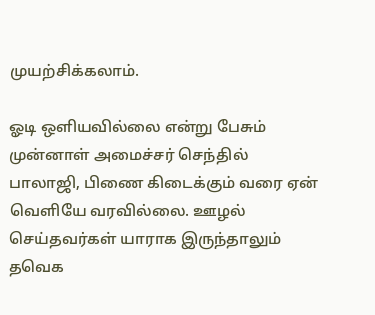முயற்சிக்கலாம்.

ஓடி ஒளியவில்லை என்று பேசும் முன்னாள் அமைச்சர் செந்தில் பாலாஜி, பிணை கிடைக்கும் வரை ஏன் வெளியே வரவில்லை. ஊழல் செய்தவர்கள் யாராக இருந்தாலும் தவெக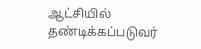ஆட்சியில் தண்டிக்கப்படுவர்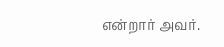என்றார் அவர்.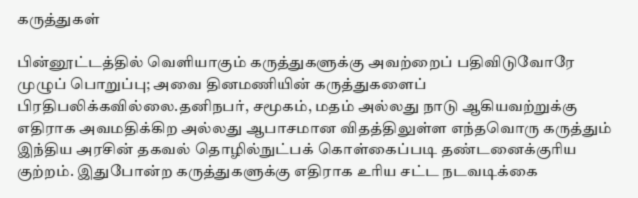கருத்துகள்

பின்னூட்டத்தில் வெளியாகும் கருத்துகளுக்கு அவற்றைப் பதிவிடுவோரே முழுப் பொறுப்பு; அவை தினமணியின் கருத்துகளைப் பிரதிபலிக்கவில்லை.தனிநபர், சமூகம், மதம் அல்லது நாடு ஆகியவற்றுக்கு எதிராக அவமதிக்கிற அல்லது ஆபாசமான விதத்திலுள்ள எந்தவொரு கருத்தும் இந்திய அரசின் தகவல் தொழில்நுட்பக் கொள்கைப்படி தண்டனைக்குரிய குற்றம். இதுபோன்ற கருத்துகளுக்கு எதிராக உரிய சட்ட நடவடிக்கை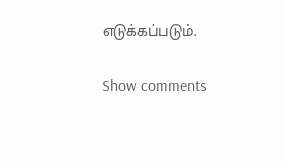எடுக்கப்படும்.

Show comments